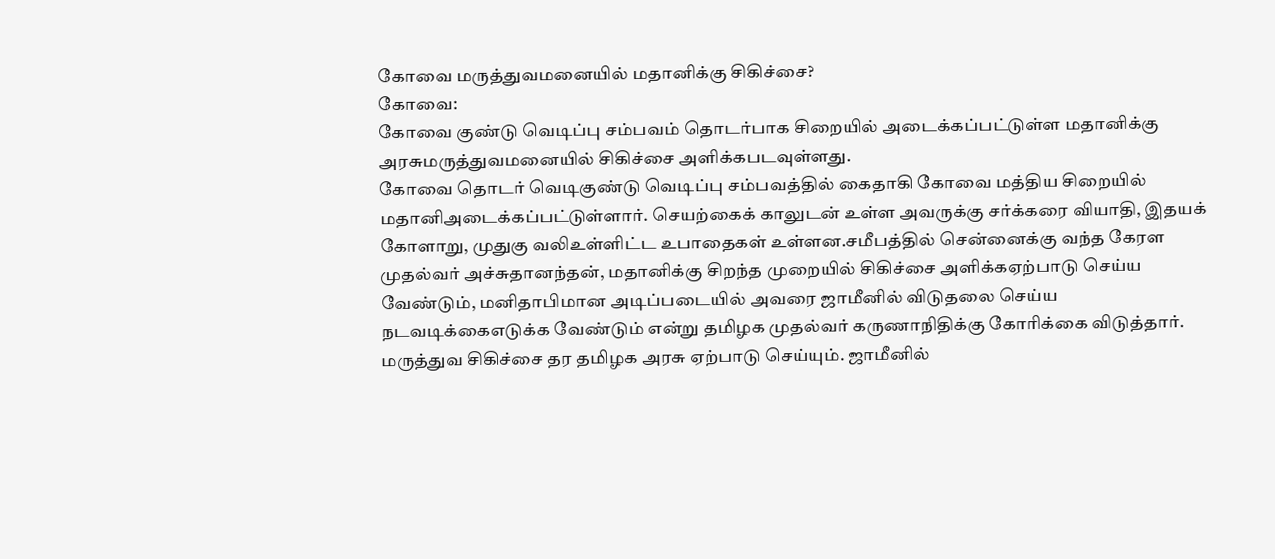கோவை மருத்துவமனையில் மதானிக்கு சிகிச்சை?
கோவை:
கோவை குண்டு வெடிப்பு சம்பவம் தொடர்பாக சிறையில் அடைக்கப்பட்டுள்ள மதானிக்கு அரசுமருத்துவமனையில் சிகிச்சை அளிக்கபடவுள்ளது.
கோவை தொடர் வெடிகுண்டு வெடிப்பு சம்பவத்தில் கைதாகி கோவை மத்திய சிறையில் மதானிஅடைக்கப்பட்டுள்ளார். செயற்கைக் காலுடன் உள்ள அவருக்கு சர்க்கரை வியாதி, இதயக் கோளாறு, முதுகு வலிஉள்ளிட்ட உபாதைகள் உள்ளன.சமீபத்தில் சென்னைக்கு வந்த கேரள முதல்வர் அச்சுதானந்தன், மதானிக்கு சிறந்த முறையில் சிகிச்சை அளிக்கஏற்பாடு செய்ய வேண்டும், மனிதாபிமான அடிப்படையில் அவரை ஜாமீனில் விடுதலை செய்ய நடவடிக்கைஎடுக்க வேண்டும் என்று தமிழக முதல்வர் கருணாநிதிக்கு கோரிக்கை விடுத்தார்.
மருத்துவ சிகிச்சை தர தமிழக அரசு ஏற்பாடு செய்யும். ஜாமீனில்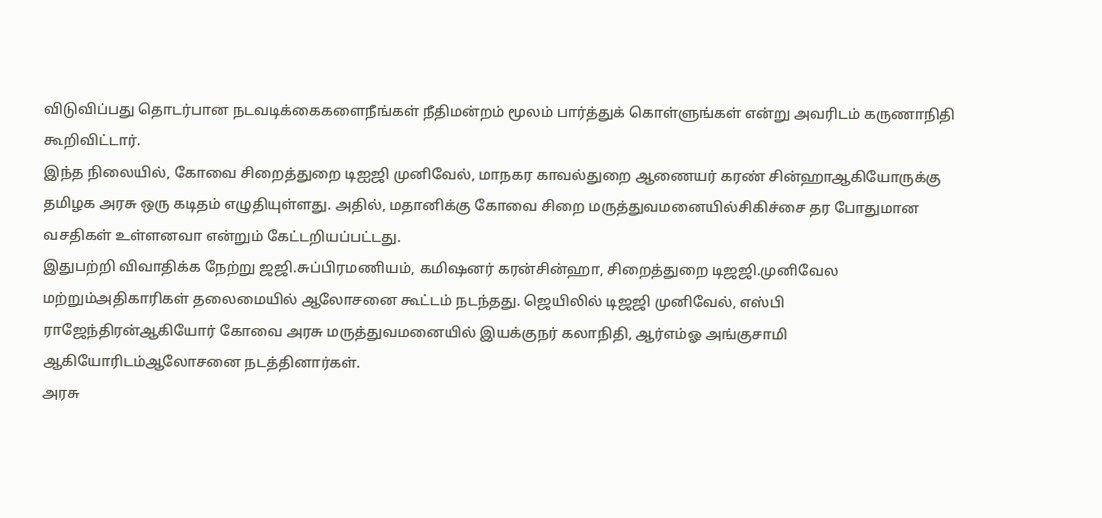விடுவிப்பது தொடர்பான நடவடிக்கைகளைநீங்கள் நீதிமன்றம் மூலம் பார்த்துக் கொள்ளுங்கள் என்று அவரிடம் கருணாநிதி கூறிவிட்டார்.
இந்த நிலையில், கோவை சிறைத்துறை டிஐஜி முனிவேல், மாநகர காவல்துறை ஆணையர் கரண் சின்ஹாஆகியோருக்கு தமிழக அரசு ஒரு கடிதம் எழுதியுள்ளது. அதில், மதானிக்கு கோவை சிறை மருத்துவமனையில்சிகிச்சை தர போதுமான வசதிகள் உள்ளனவா என்றும் கேட்டறியப்பட்டது.
இதுபற்றி விவாதிக்க நேற்று ஜஜி.சுப்பிரமணியம், கமிஷனர் கரன்சின்ஹா, சிறைத்துறை டிஜஜி.முனிவேல மற்றும்அதிகாரிகள் தலைமையில் ஆலோசனை கூட்டம் நடந்தது. ஜெயிலில் டிஜஜி முனிவேல், எஸ்பி ராஜேந்திரன்ஆகியோர் கோவை அரசு மருத்துவமனையில் இயக்குநர் கலாநிதி, ஆர்எம்ஓ அங்குசாமி ஆகியோரிடம்ஆலோசனை நடத்தினார்கள்.
அரசு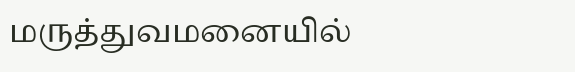மருத்துவமனையில்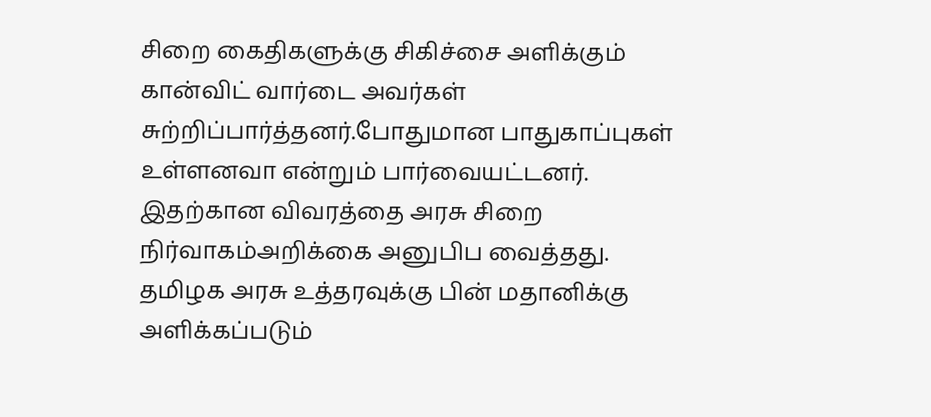சிறை கைதிகளுக்கு சிகிச்சை அளிக்கும் கான்விட் வார்டை அவர்கள் சுற்றிப்பார்த்தனர்.போதுமான பாதுகாப்புகள் உள்ளனவா என்றும் பார்வையட்டனர். இதற்கான விவரத்தை அரசு சிறை நிர்வாகம்அறிக்கை அனுபிப வைத்தது.
தமிழக அரசு உத்தரவுக்கு பின் மதானிக்கு அளிக்கப்படும்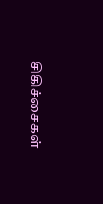சிகிச்சைகள்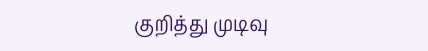குறித்து முடிவு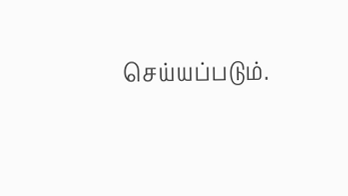செய்யப்படும்.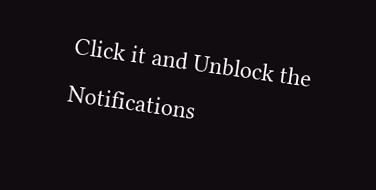Click it and Unblock the Notifications